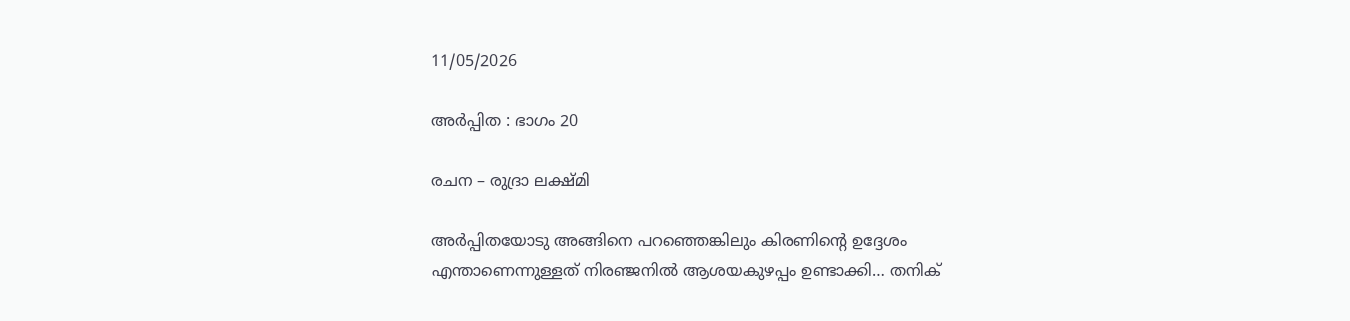11/05/2026

അർപ്പിത : ഭാഗം 20

രചന – രുദ്രാ ലക്ഷ്മി

അർപ്പിതയോടു അങ്ങിനെ പറഞ്ഞെങ്കിലും കിരണിന്റെ ഉദ്ദേശം എന്താണെന്നുള്ളത് നിരഞ്ജനിൽ ആശയകുഴപ്പം ഉണ്ടാക്കി… തനിക്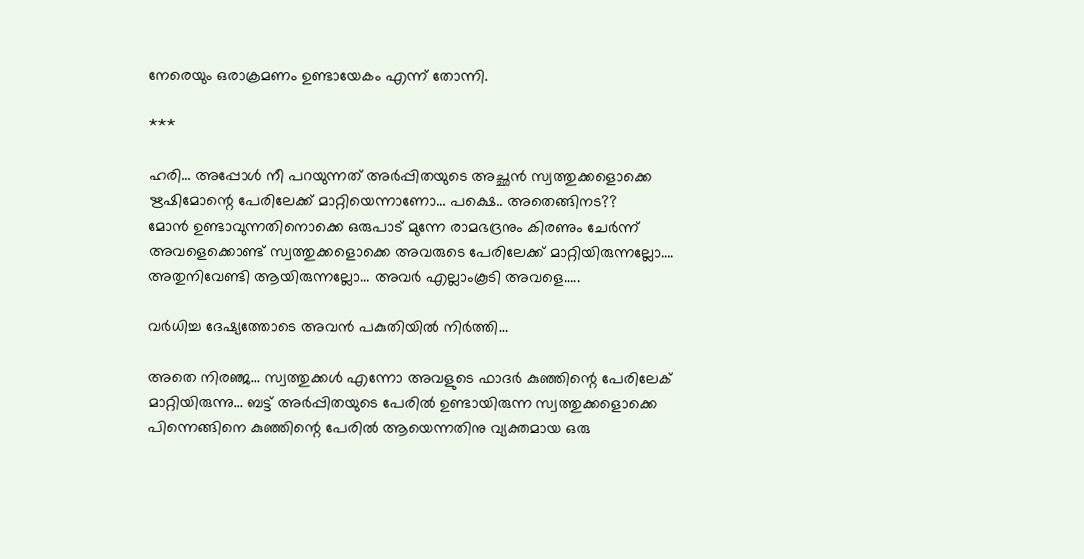നേരെയും ഒരാക്രമണം ഉണ്ടായേകം എന്ന് തോന്നി.

***

ഹരി… അപ്പോൾ നീ പറയുന്നത് അർപ്പിതയുടെ അച്ഛൻ സ്വത്തുക്കളൊക്കെ ഋഷിമോന്റെ പേരിലേക്ക് മാറ്റിയെന്നാണോ… പക്ഷെ.. അതെങ്ങിനട??
മോൻ ഉണ്ടാവുന്നതിനൊക്കെ ഒരുപാട് മുന്നേ രാമഭദ്രനും കിരണും ചേർന്ന് അവളെക്കൊണ്ട് സ്വത്തുക്കളൊക്കെ അവരുടെ പേരിലേക്ക് മാറ്റിയിരുന്നല്ലോ…. അതുനിവേണ്ടി ആയിരുന്നല്ലോ… അവർ എല്ലാംകൂടി അവളെ…..

വർധിച്ച ദേഷ്യത്തോടെ അവൻ പകുതിയിൽ നിർത്തി…

അതെ നിരഞ്ജ… സ്വത്തുക്കൾ എന്നോ അവളുടെ ഫാദർ കുഞ്ഞിന്റെ പേരിലേക് മാറ്റിയിരുന്നു… ബട്ട് അർപ്പിതയുടെ പേരിൽ ഉണ്ടായിരുന്ന സ്വത്തുക്കളൊക്കെ പിന്നെങ്ങിനെ കുഞ്ഞിന്റെ പേരിൽ ആയെന്നതിനു വ്യക്തമായ ഒരു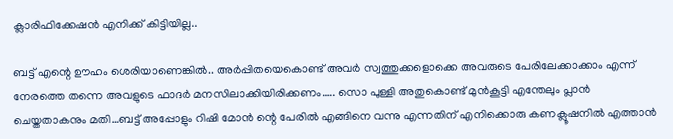ക്ലാരിഫിക്കേഷൻ എനിക്ക് കിട്ടിയില്ല..

ബട്ട് എന്റെ ഊഹം ശെരിയാണെങ്കിൽ.. അർപ്പിതയെകൊണ്ട് അവർ സ്വത്തുക്കളൊക്കെ അവരുടെ പേരിലേക്കാക്കാം എന്ന് നേരത്തെ തന്നെ അവളുടെ ഫാദർ മനസിലാക്കിയിരിക്കണം….. സൊ പുള്ളി അതുകൊണ്ട് മുൻകൂട്ടി എന്തേലും പ്ലാൻ ചെയ്തതാകനും മതി…ബട്ട് അപ്പോളും റിഷി മോൻ ന്റെ പേരിൽ എങ്ങിനെ വന്നു എന്നതിന് എനിക്കൊരു കണക്ലൂഷനിൽ എത്താൻ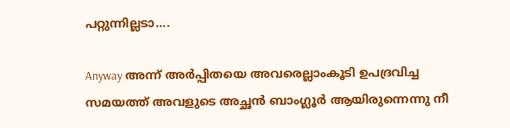പറ്റുന്നില്ലടാ….

Anyway അന്ന് അർപ്പിതയെ അവരെല്ലാംകൂടി ഉപദ്രവിച്ച സമയത്ത് അവളുടെ അച്ഛൻ ബാംഗ്ലൂർ ആയിരുന്നെന്നു നീ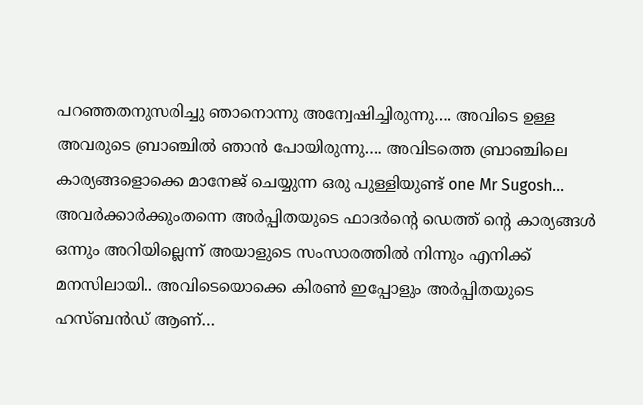പറഞ്ഞതനുസരിച്ചു ഞാനൊന്നു അന്വേഷിച്ചിരുന്നു…. അവിടെ ഉള്ള അവരുടെ ബ്രാഞ്ചിൽ ഞാൻ പോയിരുന്നു…. അവിടത്തെ ബ്രാഞ്ചിലെ കാര്യങ്ങളൊക്കെ മാനേജ് ചെയ്യുന്ന ഒരു പുള്ളിയുണ്ട് one Mr Sugosh… അവർക്കാർക്കുംതന്നെ അർപ്പിതയുടെ ഫാദർന്റെ ഡെത്ത് ന്റെ കാര്യങ്ങൾ ഒന്നും അറിയില്ലെന്ന് അയാളുടെ സംസാരത്തിൽ നിന്നും എനിക്ക് മനസിലായി.. അവിടെയൊക്കെ കിരൺ ഇപ്പോളും അർപ്പിതയുടെ ഹസ്ബൻഡ് ആണ്…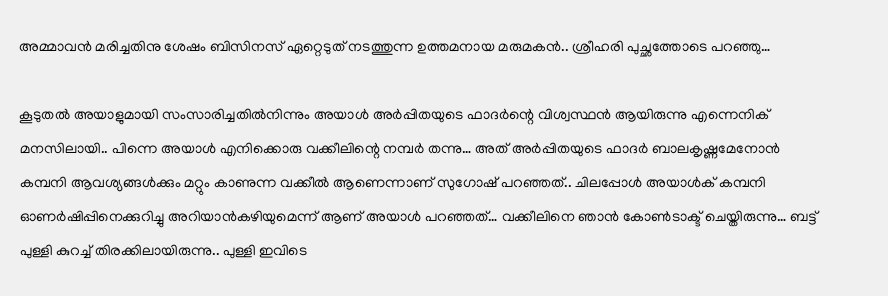അമ്മാവൻ മരിച്ചതിനു ശേഷം ബിസിനസ്‌ ഏറ്റെടുത് നടത്തുന്ന ഉത്തമനായ മരുമകൻ.. ശ്രീഹരി പുച്ഛത്തോടെ പറഞ്ഞു…

കൂടുതൽ അയാളുമായി സംസാരിച്ചതിൽനിന്നും അയാൾ അർപ്പിതയുടെ ഫാദർന്റെ വിശ്വസ്ഥൻ ആയിരുന്നു എന്നെനിക് മനസിലായി.. പിന്നെ അയാൾ എനിക്കൊരു വക്കീലിന്റെ നമ്പർ തന്നു… അത് അർപ്പിതയുടെ ഫാദർ ബാലകൃഷ്ണമേനോൻ കമ്പനി ആവശ്യങ്ങൾക്കും മറ്റും കാണുന്ന വക്കീൽ ആണെന്നാണ് സുഗോഷ് പറഞ്ഞത്.. ചിലപ്പോൾ അയാൾക് കമ്പനി ഓണർഷിപ്പിനെക്കുറിച്ചു അറിയാൻകഴിയുമെന്ന് ആണ് അയാൾ പറഞ്ഞത്… വക്കീലിനെ ഞാൻ കോൺടാക്ട് ചെയ്തിരുന്നു… ബട്ട് പുള്ളി കുറച്ച് തിരക്കിലായിരുന്നു.. പുള്ളി ഇവിടെ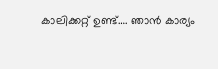കാലിക്കറ്റ്‌ ഉണ്ട്…. ഞാൻ കാര്യം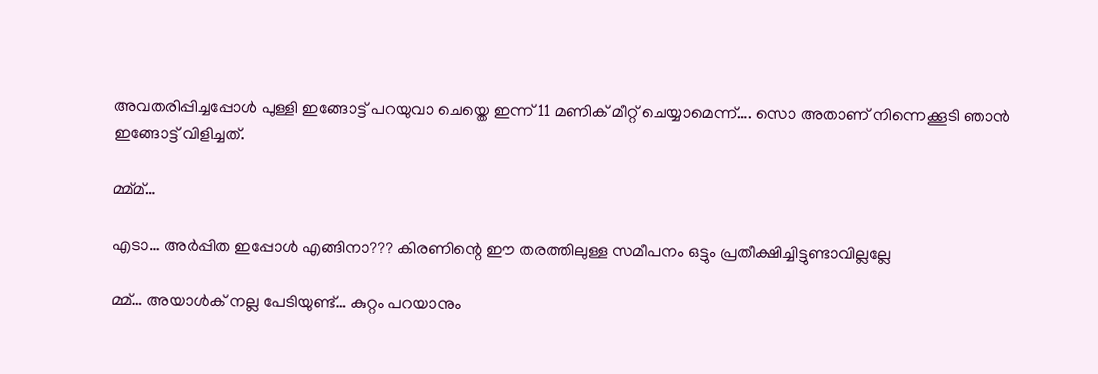അവതരിപ്പിച്ചപ്പോൾ പുള്ളി ഇങ്ങോട്ട് പറയുവാ ചെയ്തെ ഇന്ന് 11 മണിക് മീറ്റ് ചെയ്യാമെന്ന്…. സൊ അതാണ് നിന്നെക്കൂടി ഞാൻ ഇങ്ങോട്ട് വിളിച്ചത്.

മ്മ്മ്…

എടാ… അർപ്പിത ഇപ്പോൾ എങ്ങിനാ??? കിരണിന്റെ ഈ തരത്തിലുള്ള സമീപനം ഒട്ടും പ്രതീക്ഷിച്ചിട്ടുണ്ടാവില്ലല്ലേ

മ്മ്… അയാൾക് നല്ല പേടിയുണ്ട്… കുറ്റം പറയാനും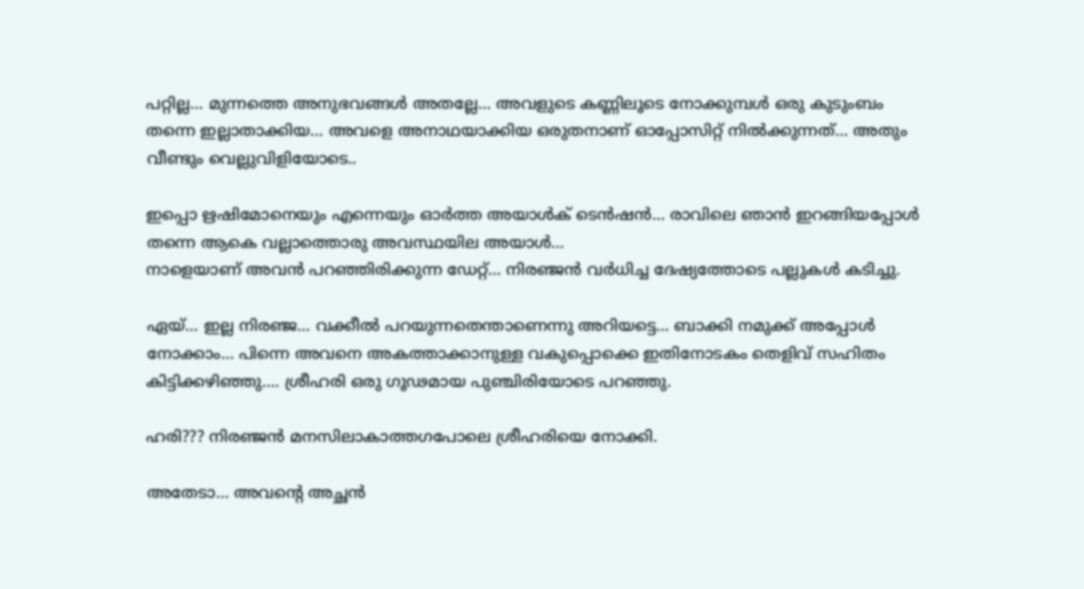പറ്റില്ല… മുന്നത്തെ അനുഭവങ്ങൾ അതല്ലേ… അവളുടെ കണ്ണിലൂടെ നോക്കുമ്പൾ ഒരു കുടുംബം തന്നെ ഇല്ലാതാക്കിയ… അവളെ അനാഥയാക്കിയ ഒരുതനാണ് ഓപ്പോസിറ്റ് നിൽക്കുന്നത്… അതും വീണ്ടും വെല്ലുവിളിയോടെ..

ഇപ്പൊ ഋഷിമോനെയും എന്നെയും ഓർത്ത അയാൾക് ടെൻഷൻ… രാവിലെ ഞാൻ ഇറങ്ങിയപ്പോൾ തന്നെ ആകെ വല്ലാത്തൊരു അവസ്ഥയില അയാൾ…
നാളെയാണ് അവൻ പറഞ്ഞിരിക്കുന്ന ഡേറ്റ്… നിരഞ്ജൻ വർധിച്ച ദേഷ്യത്തോടെ പല്ലുകൾ കടിച്ചു.

ഏയ്… ഇല്ല നിരഞ്ജ… വക്കീൽ പറയുന്നതെന്താണെന്നു അറിയട്ടെ… ബാക്കി നമുക്ക് അപ്പോൾ നോക്കാം… പിന്നെ അവനെ അകത്താക്കാനുള്ള വകുപ്പൊക്കെ ഇതിനോടകം തെളിവ് സഹിതം കിട്ടിക്കഴിഞ്ഞു…. ശ്രീഹരി ഒരു ഗൂഢമായ പുഞ്ചിരിയോടെ പറഞ്ഞു.

ഹരി??? നിരഞ്ജൻ മനസിലാകാത്തഗപോലെ ശ്രീഹരിയെ നോക്കി.

അതേടാ… അവന്റെ അച്ഛൻ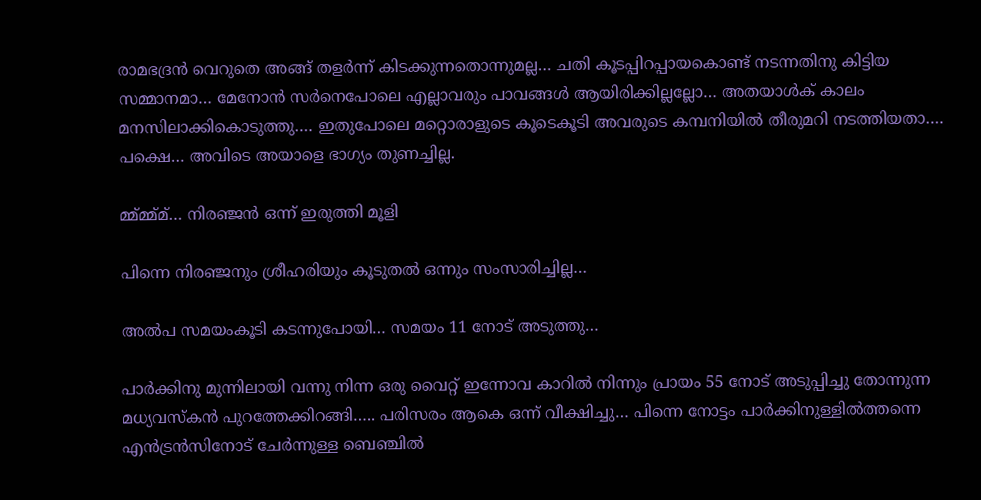രാമഭദ്രൻ വെറുതെ അങ്ങ് തളർന്ന് കിടക്കുന്നതൊന്നുമല്ല… ചതി കൂടപ്പിറപ്പായകൊണ്ട് നടന്നതിനു കിട്ടിയ സമ്മാനമാ… മേനോൻ സർനെപോലെ എല്ലാവരും പാവങ്ങൾ ആയിരിക്കില്ലല്ലോ… അതയാൾക് കാലം മനസിലാക്കികൊടുത്തു…. ഇതുപോലെ മറ്റൊരാളുടെ കൂടെകൂടി അവരുടെ കമ്പനിയിൽ തീരുമറി നടത്തിയതാ…. പക്ഷെ… അവിടെ അയാളെ ഭാഗ്യം തുണച്ചില്ല.

മ്മ്മ്മ്മ്… നിരഞ്ജൻ ഒന്ന് ഇരുത്തി മൂളി

പിന്നെ നിരഞ്ജനും ശ്രീഹരിയും കൂടുതൽ ഒന്നും സംസാരിച്ചില്ല…

അൽപ സമയംകൂടി കടന്നുപോയി… സമയം 11 നോട് അടുത്തു…

പാർക്കിനു മുന്നിലായി വന്നു നിന്ന ഒരു വൈറ്റ് ഇന്നോവ കാറിൽ നിന്നും പ്രായം 55 നോട് അടുപ്പിച്ചു തോന്നുന്ന മധ്യവസ്കൻ പുറത്തേക്കിറങ്ങി….. പരിസരം ആകെ ഒന്ന് വീക്ഷിച്ചു… പിന്നെ നോട്ടം പാർക്കിനുള്ളിൽത്തന്നെ എൻട്രൻസിനോട് ചേർന്നുള്ള ബെഞ്ചിൽ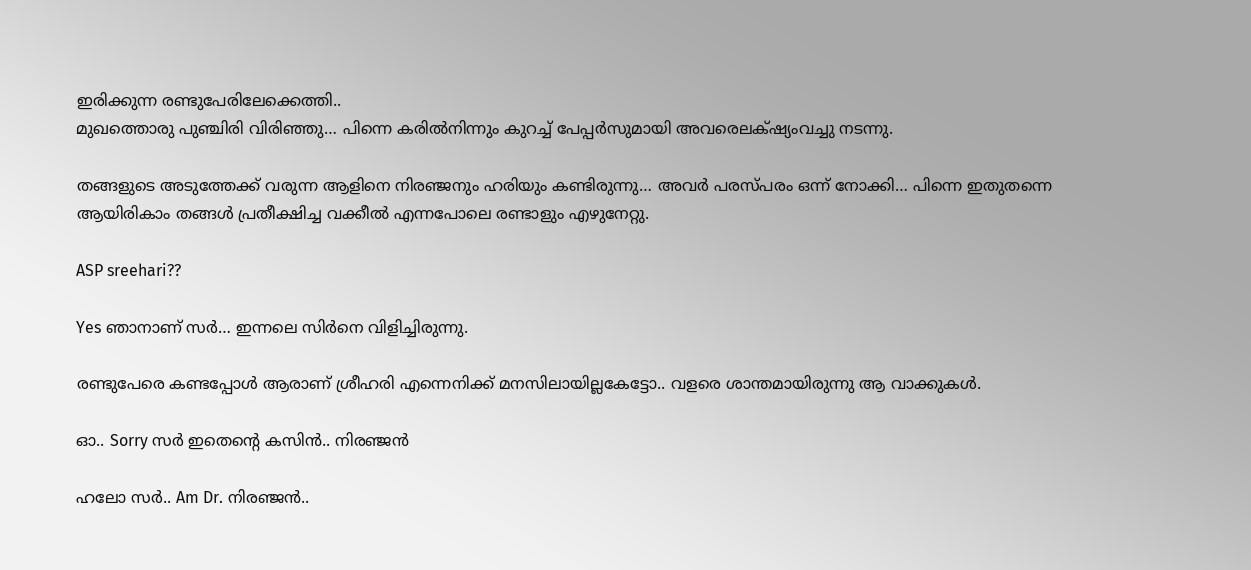ഇരിക്കുന്ന രണ്ടുപേരിലേക്കെത്തി..
മുഖത്തൊരു പുഞ്ചിരി വിരിഞ്ഞു… പിന്നെ കരിൽനിന്നും കുറച്ച് പേപ്പർസുമായി അവരെലക്‌ഷ്യംവച്ചു നടന്നു.

തങ്ങളുടെ അടുത്തേക്ക് വരുന്ന ആളിനെ നിരഞ്ജനും ഹരിയും കണ്ടിരുന്നു… അവർ പരസ്പരം ഒന്ന് നോക്കി… പിന്നെ ഇതുതന്നെ ആയിരികാം തങ്ങൾ പ്രതീക്ഷിച്ച വക്കീൽ എന്നപോലെ രണ്ടാളും എഴുനേറ്റു.

ASP sreehari??

Yes ഞാനാണ് സർ… ഇന്നലെ സിർനെ വിളിച്ചിരുന്നു.

രണ്ടുപേരെ കണ്ടപ്പോൾ ആരാണ് ശ്രീഹരി എന്നെനിക്ക് മനസിലായില്ലകേട്ടോ.. വളരെ ശാന്തമായിരുന്നു ആ വാക്കുകൾ.

ഓ.. Sorry സർ ഇതെന്റെ കസിൻ.. നിരഞ്ജൻ

ഹലോ സർ.. Am Dr. നിരഞ്ജൻ..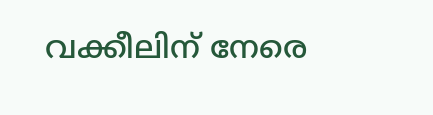വക്കീലിന് നേരെ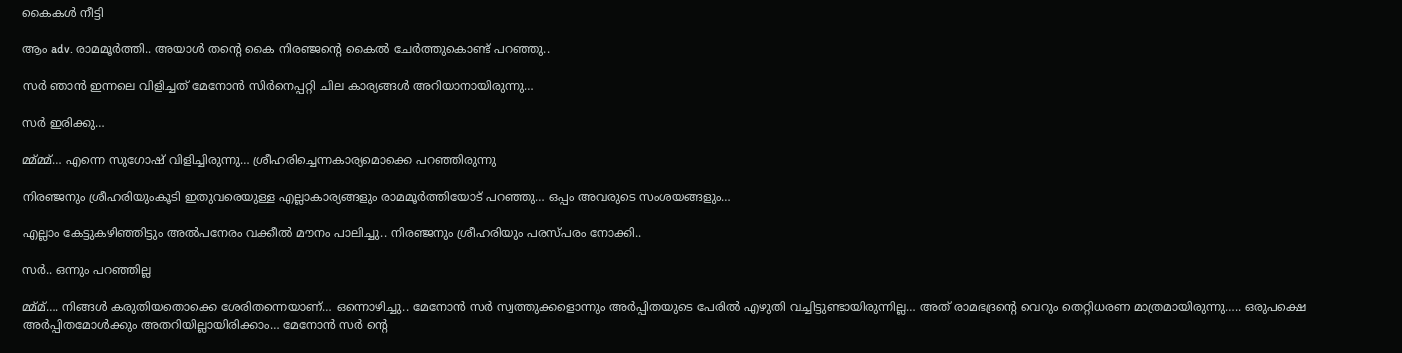കൈകൾ നീട്ടി

ആം adv. രാമമൂർത്തി.. അയാൾ തന്റെ കൈ നിരഞ്ജന്റെ കൈൽ ചേർത്തുകൊണ്ട് പറഞ്ഞു..

സർ ഞാൻ ഇന്നലെ വിളിച്ചത് മേനോൻ സിർനെപ്പറ്റി ചില കാര്യങ്ങൾ അറിയാനായിരുന്നു…

സർ ഇരിക്കു…

മ്മ്മ്മ്… എന്നെ സുഗോഷ് വിളിച്ചിരുന്നു… ശ്രീഹരിച്ചെന്നകാര്യമൊക്കെ പറഞ്ഞിരുന്നു

നിരഞ്ജനും ശ്രീഹരിയുംകൂടി ഇതുവരെയുള്ള എല്ലാകാര്യങ്ങളും രാമമൂർത്തിയോട് പറഞ്ഞു… ഒപ്പം അവരുടെ സംശയങ്ങളും…

എല്ലാം കേട്ടുകഴിഞ്ഞിട്ടും അൽപനേരം വക്കീൽ മൗനം പാലിച്ചു.. നിരഞ്ജനും ശ്രീഹരിയും പരസ്പരം നോക്കി..

സർ.. ഒന്നും പറഞ്ഞില്ല

മ്മ്മ്…. നിങ്ങൾ കരുതിയതൊക്കെ ശേരിതന്നെയാണ്… ഒന്നൊഴിച്ചു.. മേനോൻ സർ സ്വത്തുക്കളൊന്നും അർപ്പിതയുടെ പേരിൽ എഴുതി വച്ചിട്ടുണ്ടായിരുന്നില്ല… അത് രാമഭദ്രന്റെ വെറും തെറ്റിധരണ മാത്രമായിരുന്നു….. ഒരുപക്ഷെ അർപ്പിതമോൾക്കും അതറിയില്ലായിരിക്കാം… മേനോൻ സർ ന്റെ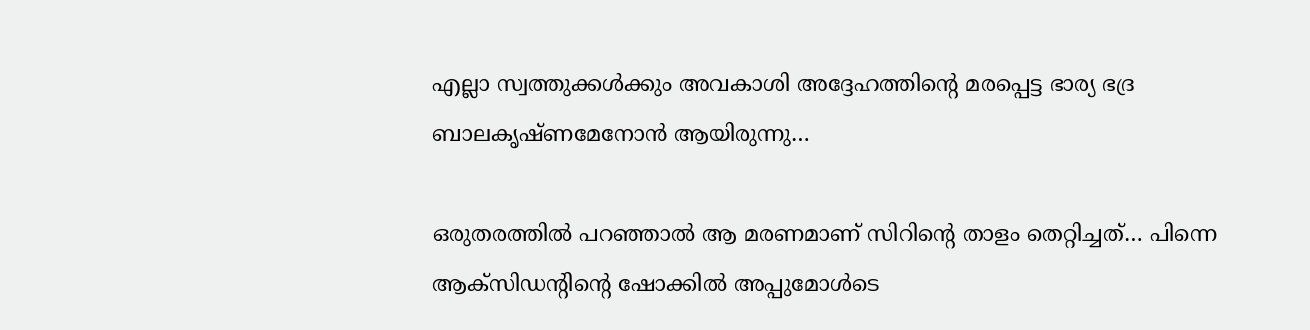എല്ലാ സ്വത്തുക്കൾക്കും അവകാശി അദ്ദേഹത്തിന്റെ മരപ്പെട്ട ഭാര്യ ഭദ്ര ബാലകൃഷ്ണമേനോൻ ആയിരുന്നു…

ഒരുതരത്തിൽ പറഞ്ഞാൽ ആ മരണമാണ് സിറിന്റെ താളം തെറ്റിച്ചത്… പിന്നെ ആക്സിഡന്റിന്റെ ഷോക്കിൽ അപ്പുമോൾടെ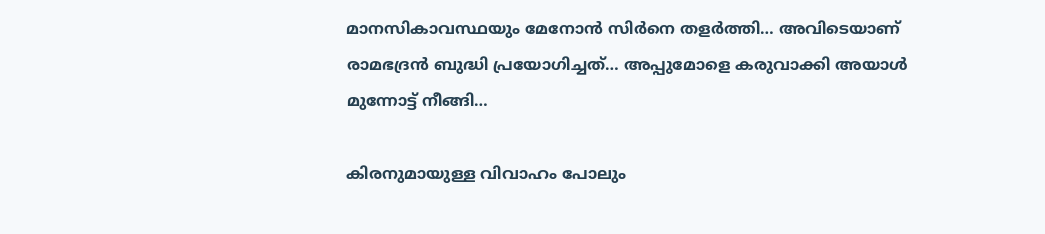മാനസികാവസ്ഥയും മേനോൻ സിർനെ തളർത്തി… അവിടെയാണ് രാമഭദ്രൻ ബുദ്ധി പ്രയോഗിച്ചത്… അപ്പുമോളെ കരുവാക്കി അയാൾ മുന്നോട്ട് നീങ്ങി…

കിരനുമായുള്ള വിവാഹം പോലും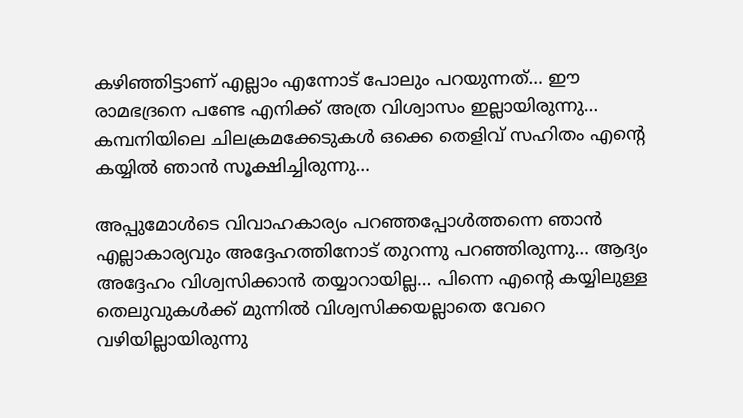കഴിഞ്ഞിട്ടാണ് എല്ലാം എന്നോട് പോലും പറയുന്നത്… ഈ രാമഭദ്രനെ പണ്ടേ എനിക്ക് അത്ര വിശ്വാസം ഇല്ലായിരുന്നു… കമ്പനിയിലെ ചിലക്രമക്കേടുകൾ ഒക്കെ തെളിവ് സഹിതം എന്റെ കയ്യിൽ ഞാൻ സൂക്ഷിച്ചിരുന്നു…

അപ്പുമോൾടെ വിവാഹകാര്യം പറഞ്ഞപ്പോൾത്തന്നെ ഞാൻ എല്ലാകാര്യവും അദ്ദേഹത്തിനോട് തുറന്നു പറഞ്ഞിരുന്നു… ആദ്യം അദ്ദേഹം വിശ്വസിക്കാൻ തയ്യാറായില്ല… പിന്നെ എന്റെ കയ്യിലുള്ള തെലുവുകൾക്ക് മുന്നിൽ വിശ്വസിക്കയല്ലാതെ വേറെ വഴിയില്ലായിരുന്നു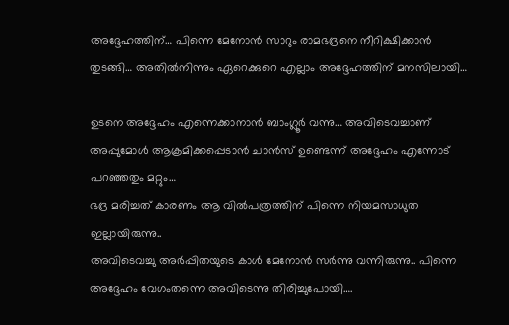അദ്ദേഹത്തിന്… പിന്നെ മേനോൻ സാറും രാമഭദ്രനെ നീറിക്ഷിക്കാൻ തുടങ്ങി… അതിൽനിന്നും ഏറെക്കുറെ എല്ലാം അദ്ദേഹത്തിന് മനസിലായി…

ഉടനെ അദ്ദേഹം എന്നെക്കാനാൻ ബാംഗ്ലൂർ വന്നു… അവിടെവച്ചാണ് അപ്പുമോൾ ആക്രമിക്കപ്പെടാൻ ചാൻസ് ഉണ്ടെന്ന് അദ്ദേഹം എന്നോട് പറഞ്ഞതും മറ്റും…
ഭദ്ര മരിച്ചത് കാരണം ആ വിൽപത്രത്തിന് പിന്നെ നിയമസാധുത ഇല്ലായിരുന്നു..
അവിടെവച്ചു അർപ്പിതയുടെ കാൾ മേനോൻ സർന്നു വന്നിരുന്നു.. പിന്നെ അദ്ദേഹം വേഗംതന്നെ അവിടെന്നു തിരിച്ചുപോയി….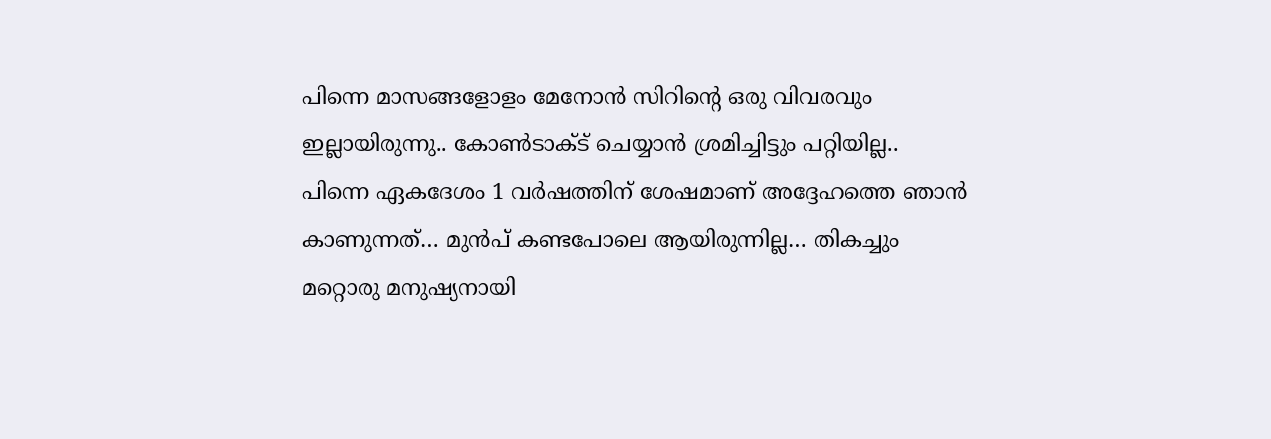പിന്നെ മാസങ്ങളോളം മേനോൻ സിറിന്റെ ഒരു വിവരവും ഇല്ലായിരുന്നു.. കോൺടാക്ട് ചെയ്യാൻ ശ്രമിച്ചിട്ടും പറ്റിയില്ല..
പിന്നെ ഏകദേശം 1 വർഷത്തിന് ശേഷമാണ് അദ്ദേഹത്തെ ഞാൻ കാണുന്നത്… മുൻപ് കണ്ടപോലെ ആയിരുന്നില്ല… തികച്ചും മറ്റൊരു മനുഷ്യനായി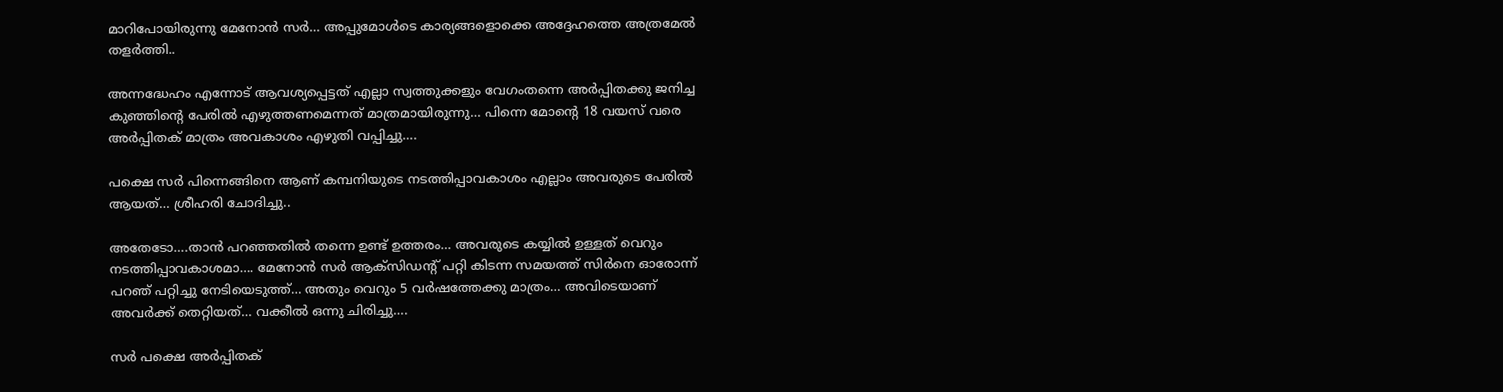മാറിപോയിരുന്നു മേനോൻ സർ… അപ്പുമോൾടെ കാര്യങ്ങളൊക്കെ അദ്ദേഹത്തെ അത്രമേൽ തളർത്തി..

അന്നദ്ധേഹം എന്നോട് ആവശ്യപ്പെട്ടത് എല്ലാ സ്വത്തുക്കളും വേഗംതന്നെ അർപ്പിതക്കു ജനിച്ച കുഞ്ഞിന്റെ പേരിൽ എഴുത്തണമെന്നത് മാത്രമായിരുന്നു… പിന്നെ മോന്റെ 18 വയസ് വരെ അർപ്പിതക് മാത്രം അവകാശം എഴുതി വപ്പിച്ചു….

പക്ഷെ സർ പിന്നെങ്ങിനെ ആണ് കമ്പനിയുടെ നടത്തിപ്പാവകാശം എല്ലാം അവരുടെ പേരിൽ ആയത്… ശ്രീഹരി ചോദിച്ചു..

അതേടോ….താൻ പറഞ്ഞതിൽ തന്നെ ഉണ്ട് ഉത്തരം… അവരുടെ കയ്യിൽ ഉള്ളത് വെറും നടത്തിപ്പാവകാശമാ…. മേനോൻ സർ ആക്‌സിഡന്റ് പറ്റി കിടന്ന സമയത്ത് സിർനെ ഓരോന്ന് പറഞ് പറ്റിച്ചു നേടിയെടുത്ത്… അതും വെറും 5 വർഷത്തേക്കു മാത്രം… അവിടെയാണ് അവർക്ക് തെറ്റിയത്… വക്കീൽ ഒന്നു ചിരിച്ചു….

സർ പക്ഷെ അർപ്പിതക്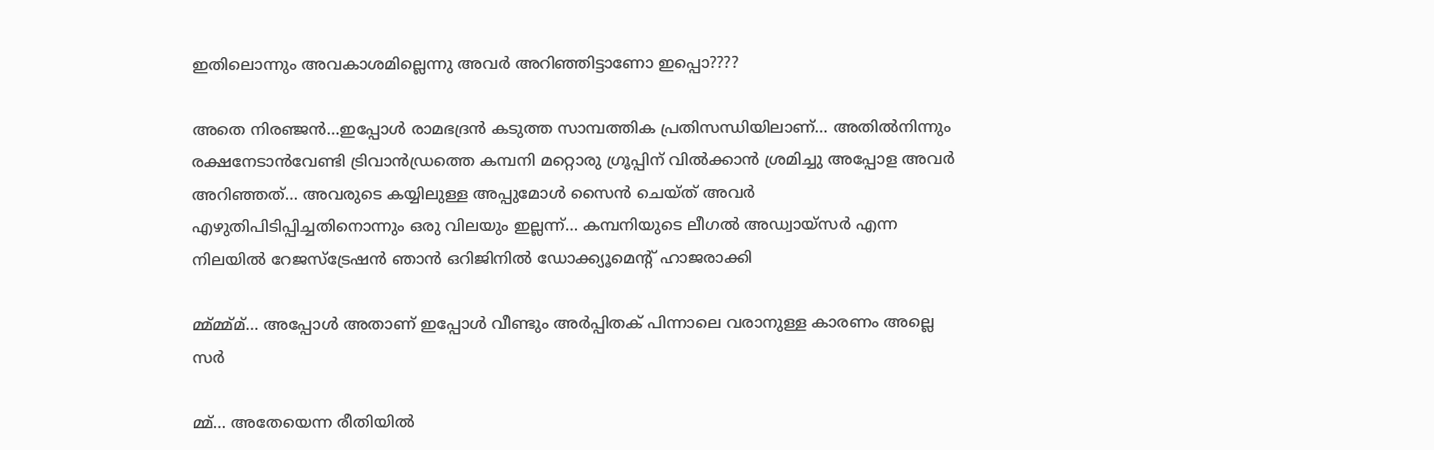ഇതിലൊന്നും അവകാശമില്ലെന്നു അവർ അറിഞ്ഞിട്ടാണോ ഇപ്പൊ????

അതെ നിരഞ്ജൻ…ഇപ്പോൾ രാമഭദ്രൻ കടുത്ത സാമ്പത്തിക പ്രതിസന്ധിയിലാണ്… അതിൽനിന്നും രക്ഷനേടാൻവേണ്ടി ട്രിവാൻഡ്രത്തെ കമ്പനി മറ്റൊരു ഗ്രൂപ്പിന് വിൽക്കാൻ ശ്രമിച്ചു അപ്പോള അവർ അറിഞ്ഞത്… അവരുടെ കയ്യിലുള്ള അപ്പുമോൾ സൈൻ ചെയ്ത് അവർ എഴുതിപിടിപ്പിച്ചതിനൊന്നും ഒരു വിലയും ഇല്ലന്ന്… കമ്പനിയുടെ ലീഗൽ അഡ്വായ്‌സർ എന്ന നിലയിൽ റേജസ്ട്രേഷൻ ഞാൻ ഒറിജിനിൽ ഡോക്ക്യൂമെന്റ് ഹാജരാക്കി

മ്മ്മ്മ്മ്… അപ്പോൾ അതാണ് ഇപ്പോൾ വീണ്ടും അർപ്പിതക് പിന്നാലെ വരാനുള്ള കാരണം അല്ലെ സർ

മ്മ്… അതേയെന്ന രീതിയിൽ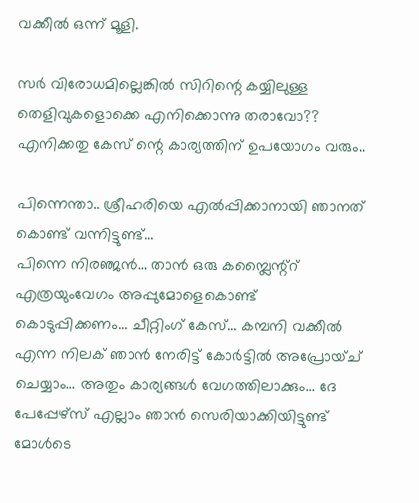വക്കീൽ ഒന്ന് മൂളി.

സർ വിരോധമില്ലെങ്കിൽ സിറിന്റെ കയ്യിലുള്ള തെളിവുകളൊക്കെ എനിക്കൊന്നു തരാവോ?? എനിക്കതു കേസ് ന്റെ കാര്യത്തിന് ഉപയോഗം വരും..

പിന്നെന്താ.. ശ്രീഹരിയെ എൽപ്പിക്കാനായി ഞാനത് കൊണ്ട് വന്നിട്ടുണ്ട്…
പിന്നെ നിരഞ്ജൻ… താൻ ഒരു കമ്പ്ലൈന്റ്റ് എത്രയുംവേഗം അപ്പുമോളെകൊണ്ട് കൊടുപ്പിക്കണം… ചീറ്റിംഗ് കേസ്… കമ്പനി വക്കീൽ എന്ന നിലക് ഞാൻ നേരിട്ട് കോർട്ടിൽ അപ്രോയ്ച് ചെയ്യാം… അതും കാര്യങ്ങൾ വേഗത്തിലാക്കും… ദേ പേപ്പേഴ്സ് എല്ലാം ഞാൻ സെരിയാക്കിയിട്ടുണ്ട് മോൾടെ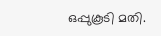ഒപ്പുകൂടി മതി.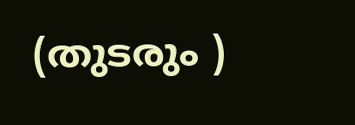(തുടരും )